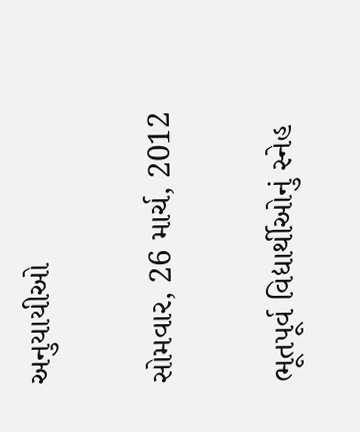અનુયાયીઓ

સોમવાર, 26 માર્ચ, 2012

ભૂતપૂર્વ વિદ્યાર્થીઓનું સ્નેહ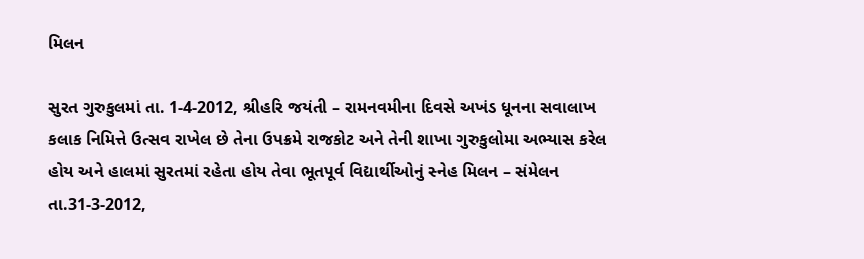મિલન

સુરત ગુરુકુલમાં તા. 1-4-2012, શ્રીહરિ જયંતી – રામનવમીના દિવસે અખંડ ધૂનના સવાલાખ કલાક નિમિત્તે ઉત્સવ રાખેલ છે તેના ઉપક્રમે રાજકોટ અને તેની શાખા ગુરુકુલોમા અભ્યાસ કરેલ હોય અને હાલમાં સુરતમાં રહેતા હોય તેવા ભૂતપૂર્વ વિદ્યાર્થીઓનું સ્નેહ મિલન – સંમેલન તા.31-3-2012,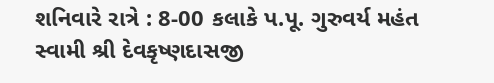શનિવારે રાત્રે : 8-00 કલાકે પ.પૂ. ગુરુવર્ય મહંત સ્વામી શ્રી દેવકૃષ્ણદાસજી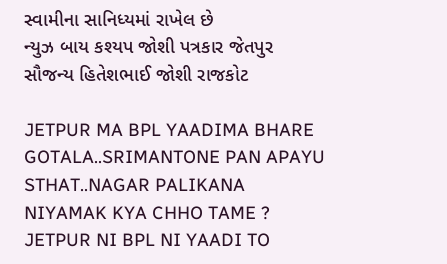સ્વામીના સાનિધ્યમાં રાખેલ છે
ન્યુઝ બાય કશ્યપ જોશી પત્રકાર જેતપુર
સૌજન્ય હિતેશભાઈ જોશી રાજકોટ

JETPUR MA BPL YAADIMA BHARE GOTALA..SRIMANTONE PAN APAYU STHAT..NAGAR PALIKANA NIYAMAK KYA CHHO TAME ? JETPUR NI BPL NI YAADI TO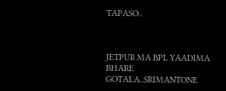TAPASO..



JETPUR MA BPL YAADIMA BHARE GOTALA..SRIMANTONE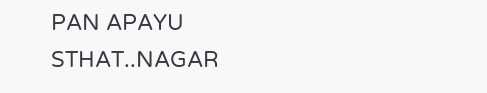PAN APAYU STHAT..NAGAR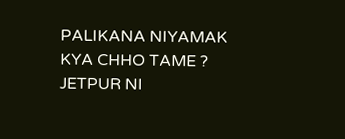PALIKANA NIYAMAK KYA CHHO TAME ? JETPUR NI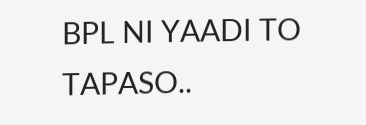BPL NI YAADI TO TAPASO..